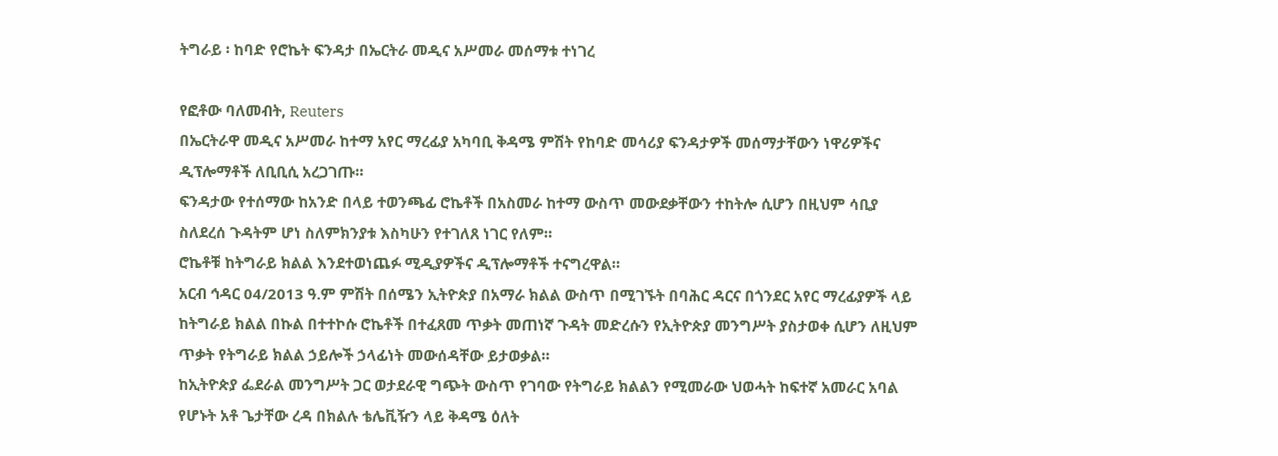ትግራይ ፡ ከባድ የሮኬት ፍንዳታ በኤርትራ መዲና አሥመራ መሰማቱ ተነገረ

የፎቶው ባለመብት, Reuters
በኤርትራዋ መዲና አሥመራ ከተማ አየር ማረፊያ አካባቢ ቅዳሜ ምሽት የከባድ መሳሪያ ፍንዳታዎች መሰማታቸውን ነዋሪዎችና ዲፕሎማቶች ለቢቢሲ አረጋገጡ።
ፍንዳታው የተሰማው ከአንድ በላይ ተወንጫፊ ሮኬቶች በአስመራ ከተማ ውስጥ መውደቃቸውን ተከትሎ ሲሆን በዚህም ሳቢያ ስለደረሰ ጉዳትም ሆነ ስለምክንያቱ እስካሁን የተገለጸ ነገር የለም።
ሮኬቶቹ ከትግራይ ክልል እንደተወነጨፉ ሚዲያዎችና ዲፕሎማቶች ተናግረዋል።
አርብ ኅዳር 04/2013 ዓ.ም ምሽት በሰሜን ኢትዮጵያ በአማራ ክልል ውስጥ በሚገኙት በባሕር ዳርና በጎንደር አየር ማረፊያዎች ላይ ከትግራይ ክልል በኩል በተተኮሱ ሮኬቶች በተፈጸመ ጥቃት መጠነኛ ጉዳት መድረሱን የኢትዮጵያ መንግሥት ያስታወቀ ሲሆን ለዚህም ጥቃት የትግራይ ክልል ኃይሎች ኃላፊነት መውሰዳቸው ይታወቃል።
ከኢትዮጵያ ፌደራል መንግሥት ጋር ወታደራዊ ግጭት ውስጥ የገባው የትግራይ ክልልን የሚመራው ህወሓት ከፍተኛ አመራር አባል የሆኑት አቶ ጌታቸው ረዳ በክልሉ ቴሌቪዥን ላይ ቅዳሜ ዕለት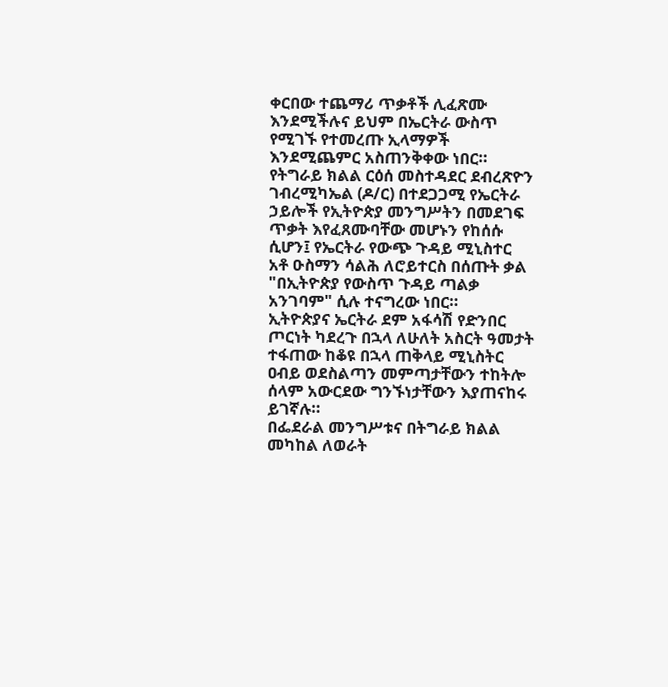ቀርበው ተጨማሪ ጥቃቶች ሊፈጽሙ እንደሚችሉና ይህም በኤርትራ ውስጥ የሚገኙ የተመረጡ ኢላማዎች እንደሚጨምር አስጠንቅቀው ነበር።
የትግራይ ክልል ርዕሰ መስተዳደር ደብረጽዮን ገብረሚካኤል (ዶ/ር) በተደጋጋሚ የኤርትራ ኃይሎች የኢትዮጵያ መንግሥትን በመደገፍ ጥቃት እየፈጸሙባቸው መሆኑን የከሰሱ ሲሆን፤ የኤርትራ የውጭ ጉዳይ ሚኒስተር አቶ ዑስማን ሳልሕ ለሮይተርስ በሰጡት ቃል "በኢትዮጵያ የውስጥ ጉዳይ ጣልቃ አንገባም" ሲሉ ተናግረው ነበር።
ኢትዮጵያና ኤርትራ ደም አፋሳሽ የድንበር ጦርነት ካደረጉ በኋላ ለሁለት አስርት ዓመታት ተፋጠው ከቆዩ በኋላ ጠቅላይ ሚኒስትር ዐብይ ወደስልጣን መምጣታቸውን ተከትሎ ሰላም አውርደው ግንኙነታቸውን እያጠናከሩ ይገኛሉ።
በፌደራል መንግሥቱና በትግራይ ክልል መካከል ለወራት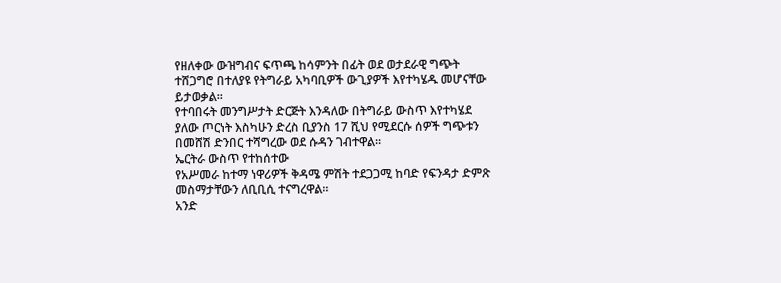የዘለቀው ውዝግብና ፍጥጫ ከሳምንት በፊት ወደ ወታደራዊ ግጭት ተሸጋግሮ በተለያዩ የትግራይ አካባቢዎች ውጊያዎች እየተካሄዱ መሆናቸው ይታወቃል።
የተባበሩት መንግሥታት ድርጅት እንዳለው በትግራይ ውስጥ እየተካሄደ ያለው ጦርነት እስካሁን ድረስ ቢያንስ 17 ሺህ የሚደርሱ ሰዎች ግጭቱን በመሸሽ ድንበር ተሻግረው ወደ ሱዳን ገብተዋል።
ኤርትራ ውስጥ የተከሰተው
የአሥመራ ከተማ ነዋሪዎች ቅዳሜ ምሽት ተደጋጋሚ ከባድ የፍንዳታ ድምጽ መስማታቸውን ለቢቢሲ ተናግረዋል።
አንድ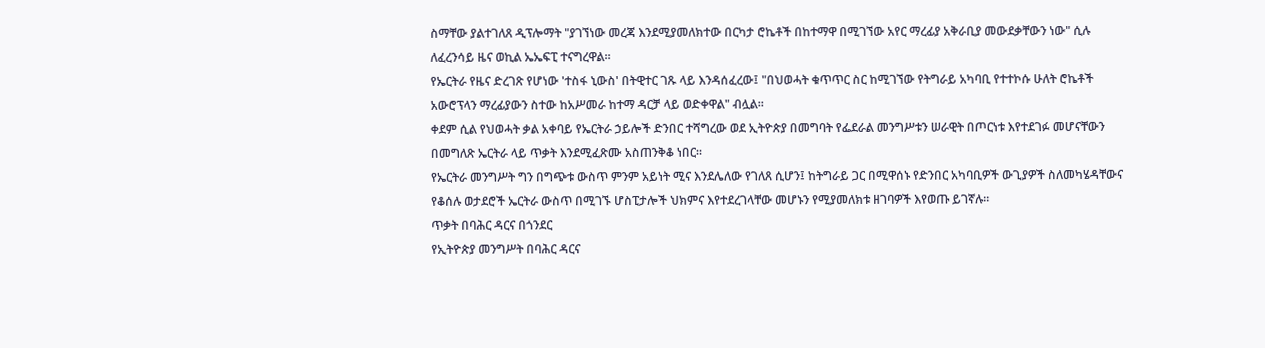ስማቸው ያልተገለጸ ዲፕሎማት "ያገኘነው መረጃ እንደሚያመለክተው በርካታ ሮኬቶች በከተማዋ በሚገኘው አየር ማረፊያ አቅራቢያ መውደቃቸውን ነው" ሲሉ ለፈረንሳይ ዜና ወኪል ኤኤፍፒ ተናግረዋል።
የኤርትራ የዜና ድረገጽ የሆነው 'ተስፋ ኒውስ' በትዊተር ገጹ ላይ እንዳሰፈረው፤ "በህወሓት ቁጥጥር ስር ከሚገኘው የትግራይ አካባቢ የተተኮሱ ሁለት ሮኬቶች አውሮፕላን ማረፊያውን ስተው ከአሥመራ ከተማ ዳርቻ ላይ ወድቀዋል" ብሏል።
ቀደም ሲል የህወሓት ቃል አቀባይ የኤርትራ ኃይሎች ድንበር ተሻግረው ወደ ኢትዮጵያ በመግባት የፌደራል መንግሥቱን ሠራዊት በጦርነቱ እየተደገፉ መሆናቸውን በመግለጽ ኤርትራ ላይ ጥቃት እንደሚፈጽሙ አስጠንቅቆ ነበር።
የኤርትራ መንግሥት ግን በግጭቱ ውስጥ ምንም አይነት ሚና እንደሌለው የገለጸ ሲሆን፤ ከትግራይ ጋር በሚዋሰኑ የድንበር አካባቢዎች ውጊያዎች ስለመካሄዳቸውና የቆሰሉ ወታደሮች ኤርትራ ውስጥ በሚገኙ ሆስፒታሎች ህክምና እየተደረገላቸው መሆኑን የሚያመለክቱ ዘገባዎች እየወጡ ይገኛሉ።
ጥቃት በባሕር ዳርና በጎንደር
የኢትዮጵያ መንግሥት በባሕር ዳርና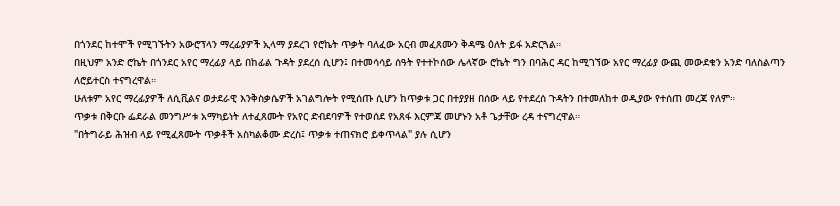በጎንደር ከተሞች የሚገኙትን አውሮፕላን ማረፊያዎች ኢላማ ያደረገ የሮኬት ጥቃት ባለፈው አርብ መፈጸሙን ቅዳሜ ዕለት ይፋ አድርጓል።
በዚህም አንድ ሮኬት በጎንደር አየር ማረፊያ ላይ በከፊል ጉዳት ያደረሰ ሲሆን፤ በተመሳሳይ ሰዓት የተተኮሰው ሌላኛው ሮኬት ግን በባሕር ዳር ከሚገኘው አየር ማረፊያ ውጪ መውደቁን አንድ ባለስልጣን ለሮይተርስ ተናግረዋል።
ሁለቱም አየር ማረፊያዎች ለሲቪልና ወታደራዊ እንቅስቃሴዎች አገልግሎት የሚሰጡ ሲሆን ከጥቃቱ ጋር በተያያዘ በሰው ላይ የተደረሰ ጉዳትን በተመለከተ ወዲያው የተሰጠ መረጃ የለም።
ጥቃቱ በቅርቡ ፌደራል መንግሥቱ አማካይነት ለተፈጸሙት የአየር ድብደባዎች የተወሰደ የአጸፋ እርምጃ መሆኑን አቶ ጌታቸው ረዳ ተናግረዋል።
"በትግራይ ሕዝብ ላይ የሚፈጸሙት ጥቃቶች አስካልቆሙ ድረስ፤ ጥቃቱ ተጠናክሮ ይቀጥላል" ያሉ ሲሆን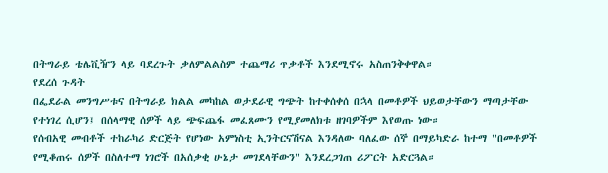በትግራይ ቴሌቪዥን ላይ ባደረጉት ቃለምልልስም ተጨማሪ ጥቃቶች እንደሚኖሩ አስጠንቅቀዋል።
የደረሰ ጉዳት
በፌደራል መንግሥቱና በትግራይ ክልል መካከል ወታደራዊ ግጭት ከተቀሰቀሰ በኋላ በመቶዎች ህይወታቸውን ማጣታቸው የተነገረ ሲሆን፤ በሰላማዊ ሰዎች ላይ ጭፍጨፋ መፈጸሙን የሚያመለክቱ ዘገባዎችም እየወጡ ነው።
የሰብአዊ መብቶች ተከራካሪ ድርጅት የሆነው አምነስቲ ኢንትርናሽናል እንዳለው ባለፈው ሰኞ በማይካድራ ከተማ "በመቶዎች የሚቆጠሩ ሰዎች በስለተማ ነገሮች በአሰቃቂ ሁኔታ መገደላቸውን" እንደረጋገጠ ሪፖርት አድርጓል።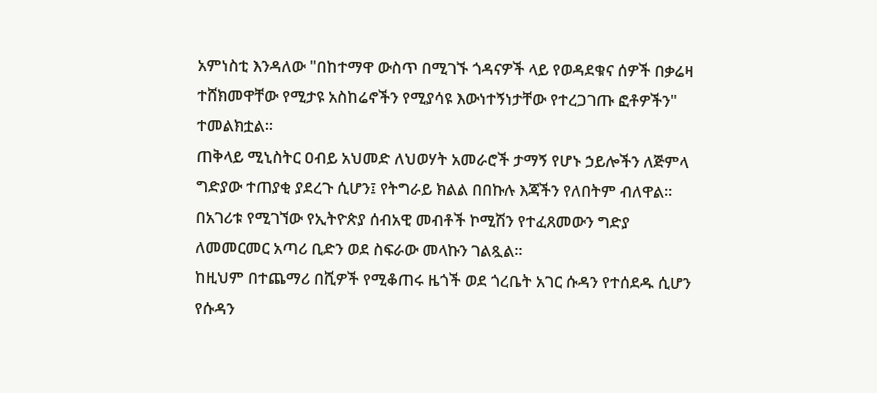አምነስቲ እንዳለው "በከተማዋ ውስጥ በሚገኙ ጎዳናዎች ላይ የወዳደቁና ሰዎች በቃሬዛ ተሸክመዋቸው የሚታዩ አስከሬኖችን የሚያሳዩ እውነተኝነታቸው የተረጋገጡ ፎቶዎችን" ተመልክቷል።
ጠቅላይ ሚኒስትር ዐብይ አህመድ ለህወሃት አመራሮች ታማኝ የሆኑ ኃይሎችን ለጅምላ ግድያው ተጠያቂ ያደረጉ ሲሆን፤ የትግራይ ክልል በበኩሉ እጃችን የለበትም ብለዋል።
በአገሪቱ የሚገኘው የኢትዮጵያ ሰብአዊ መብቶች ኮሚሽን የተፈጸመውን ግድያ ለመመርመር አጣሪ ቢድን ወደ ስፍራው መላኩን ገልጿል።
ከዚህም በተጨማሪ በሺዎች የሚቆጠሩ ዜጎች ወደ ጎረቤት አገር ሱዳን የተሰደዱ ሲሆን የሱዳን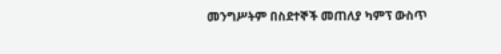መንግሥትም በስደተኞች መጠለያ ካምፕ ውስጥ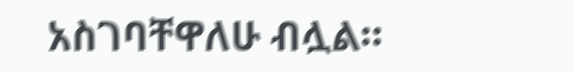አስገባቸዋለሁ ብሏል።